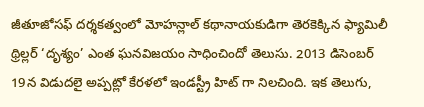జీతూజోసఫ్ దర్శకత్వంలో మోహన్లాల్ కథానాయకుడిగా తెరకెక్కిన ఫ్యామిలీ థ్రిల్లర్ ‘దృశ్యం’ ఎంత ఘనవిజయం సాధించిందో తెలుసు. 2013 డిసెంబర్ 19న విడుదలై అప్పట్లో కేరళలో ఇండస్ట్రీ హిట్ గా నిలచింది. ఇక తెలుగు,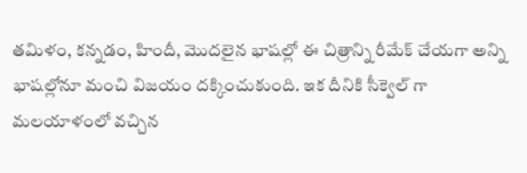తమిళం, కన్నడం, హిందీ, మొదలైన భాషల్లో ఈ చిత్రాన్ని రీమేక్ చేయగా అన్ని భాషల్లోనూ మంచి విజయం దక్కించుకుంది. ఇక దీనికి సీక్వెల్ గా మలయాళంలో వచ్చిన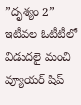”దృశ్యం 2” ఇటీవల ఓటీటీలో విడుదలై మంచి వ్యూయర్ షిప్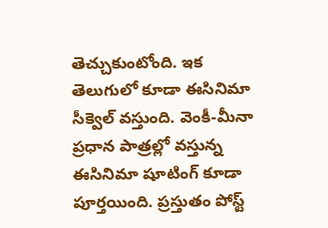తెచ్చుకుంటోంది. ఇక తెలుగులో కూడా ఈసినిమా సీక్వెల్ వస్తుంది. వెంకీ-మీనా ప్రధాన పాత్రల్లో వస్తున్న ఈసినిమా షూటింగ్ కూడా పూర్తయింది. ప్రస్తుతం పోస్ట్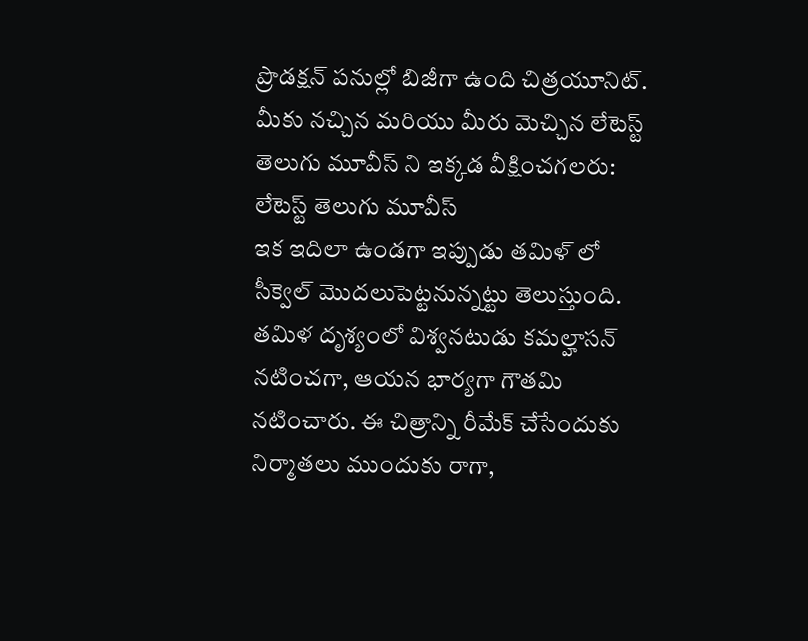ప్రొడక్షన్ పనుల్లో బిజీగా ఉంది చిత్రయూనిట్.
మీకు నచ్చిన మరియు మీరు మెచ్చిన లేటెస్ట్ తెలుగు మూవీస్ ని ఇక్కడ వీక్షించగలరు:
లేటెస్ట్ తెలుగు మూవీస్
ఇక ఇదిలా ఉండగా ఇప్పుడు తమిళ్ లో సీక్వెల్ మొదలుపెట్టనున్నట్టు తెలుస్తుంది. తమిళ దృశ్యంలో విశ్వనటుడు కమల్హాసన్ నటించగా, ఆయన భార్యగా గౌతమి నటించారు. ఈ చిత్రాన్ని రీమేక్ చేసేందుకు నిర్మాతలు ముందుకు రాగా,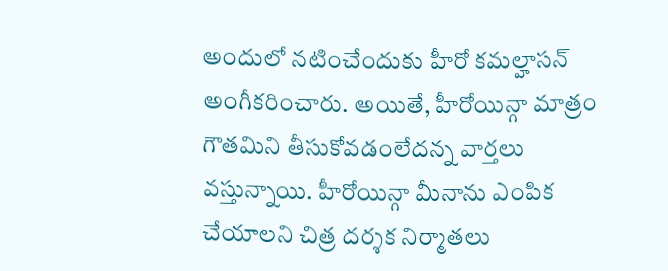అందులో నటించేందుకు హీరో కమల్హాసన్ అంగీకరించారు. అయితే, హీరోయిన్గా మాత్రం గౌతమిని తీసుకోవడంలేదన్న వార్తలు వస్తున్నాయి. హీరోయిన్గా మీనాను ఎంపిక చేయాలని చిత్ర దర్శక నిర్మాతలు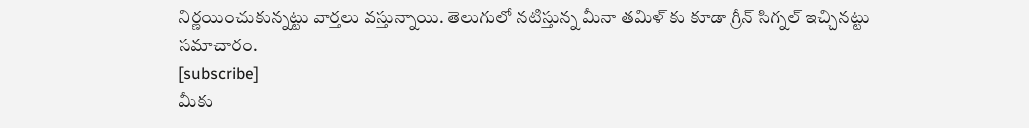నిర్ణయించుకున్నట్టు వార్తలు వస్తున్నాయి. తెలుగులో నటిస్తున్న మీనా తమిళ్ కు కూడా గ్రీన్ సిగ్నల్ ఇచ్చినట్టు సమాచారం.
[subscribe]
మీకు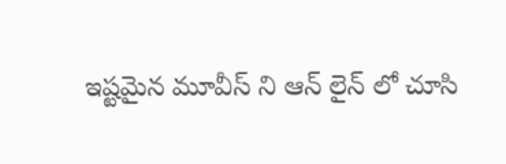ఇష్టమైన మూవీస్ ని ఆన్ లైన్ లో చూసి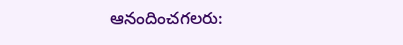ఆనందించగలరు: